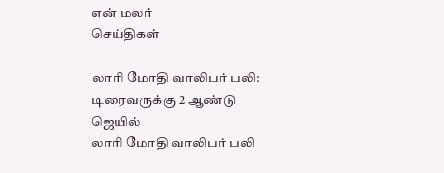என் மலர்
செய்திகள்

லாரி மோதி வாலிபர் பலி: டிரைவருக்கு 2 ஆண்டு ஜெயில்
லாரி மோதி வாலிபர் பலி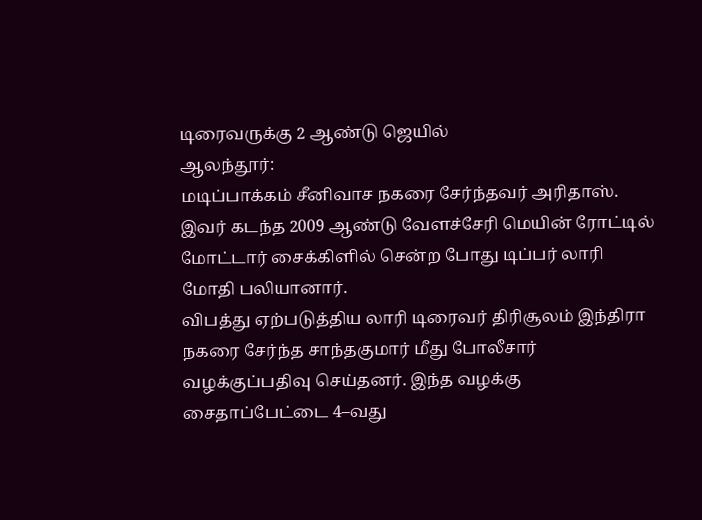டிரைவருக்கு 2 ஆண்டு ஜெயில்
ஆலந்தூர்:
மடிப்பாக்கம் சீனிவாச நகரை சேர்ந்தவர் அரிதாஸ். இவர் கடந்த 2009 ஆண்டு வேளச்சேரி மெயின் ரோட்டில் மோட்டார் சைக்கிளில் சென்ற போது டிப்பர் லாரி மோதி பலியானார்.
விபத்து ஏற்படுத்திய லாரி டிரைவர் திரிசூலம் இந்திரா நகரை சேர்ந்த சாந்தகுமார் மீது போலீசார் வழக்குப்பதிவு செய்தனர். இந்த வழக்கு சைதாப்பேட்டை 4–வது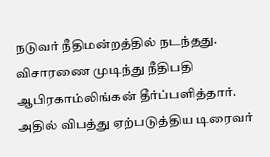நடுவர் நீதிமன்றத்தில் நடந்தது. விசாரணை முடிந்து நீதிபதி ஆபிரகாம்லிங்கன் தீர்ப்பளித்தார். அதில் விபத்து ஏற்படுத்திய டிரைவர்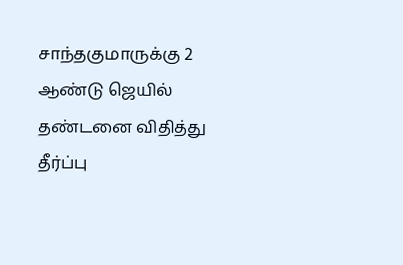சாந்தகுமாருக்கு 2 ஆண்டு ஜெயில் தண்டனை விதித்து தீர்ப்பு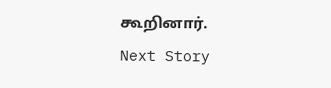கூறினார்.
Next Story